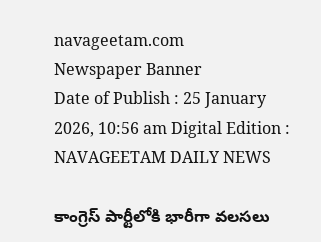navageetam.com
Newspaper Banner
Date of Publish : 25 January 2026, 10:56 am Digital Edition : NAVAGEETAM DAILY NEWS

కాంగ్రెస్ పార్టీలోకి భారీగా వలసలు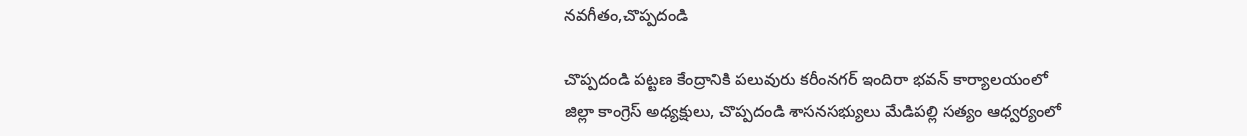నవగీతం,చొప్పదండి

చొప్పదండి పట్టణ కేంద్రానికి పలువురు కరీంనగర్ ఇందిరా భవన్ కార్యాలయంలో జిల్లా కాంగ్రెస్ అధ్యక్షులు, చొప్పదండి శాసనసభ్యులు మేడిపల్లి సత్యం ఆధ్వర్యంలో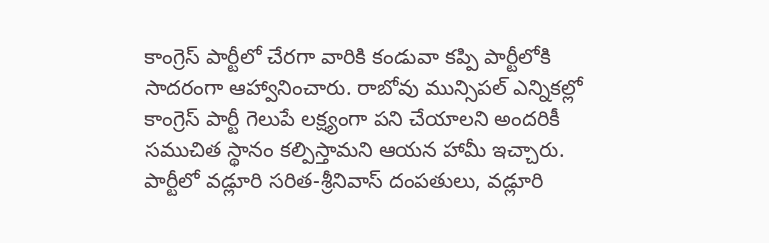కాంగ్రెస్ పార్టీలో చేరగా వారికి కండువా కప్పి పార్టీలోకి సాదరంగా ఆహ్వానించారు. రాబోవు మున్సిపల్ ఎన్నికల్లో కాంగ్రెస్ పార్టీ గెలుపే లక్ష్యంగా పని చేయాలని అందరికీ సముచిత స్థానం కల్పిస్తామని ఆయన హామీ ఇచ్చారు. పార్టీలో వడ్లూరి సరిత-శ్రీనివాస్ దంపతులు, వడ్లూరి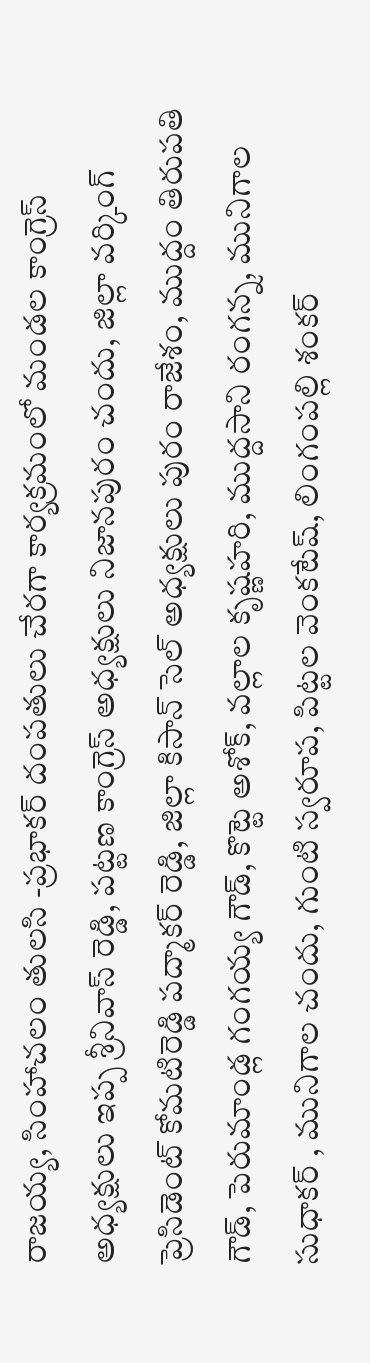రాజయ్య, సింహాచలం తులసి -ప్రభాకర్ దంపతులు చేరగా కార్యక్రమంలో మండల కాంగ్రెస్ అధ్యక్షులు ఇప్ప శ్రీనివాస్ రెడ్డి, పట్టణ కాంగ్రెస్ అధ్యక్షులు నిజానపురం చందు, జిల్లా వర్కింగ్ ప్రెసిడెంట్ కోమటిరెడ్డి పద్మాకర్ రెడ్డి, జిల్లా కిసాన్ సెల్ అధ్యక్షులు పురం రాజేశం, ముద్దం తిరుపతి గౌడ్, పెరుమాండ్ల గంగయ్య గౌడ్, కొట్టె అశోక్, వల్లాల కృష్ణహరి, ముద్దసాని రంగన్న, మునిగాల సుధాకర్ , మునిగాల చందు, గుంటి స్వరూప, పిట్టల వెంకటేష్, లింగంపల్లి శంకర్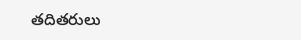తదితరులు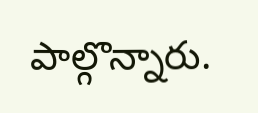పాల్గొన్నారు.